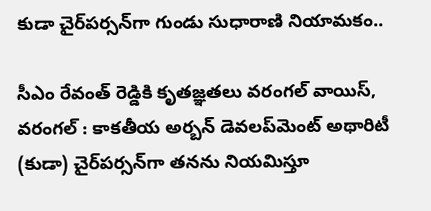కుడా చైర్‌పర్సన్‌గా గుండు సుధారాణి నియామకం..

సీఎం రేవంత్ రెడ్డికి కృతజ్ఞతలు వరంగల్ వాయిస్, వరంగల్ : కాకతీయ అర్బన్ డెవలప్‌మెంట్ అథారిటీ (కుడా) చైర్‌పర్సన్‌గా తనను నియమిస్తూ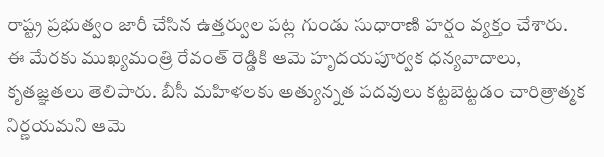రాష్ట్ర ప్రభుత్వం జారీ చేసిన ఉత్తర్వుల పట్ల గుండు సుధారాణి హర్షం వ్యక్తం చేశారు. ఈ మేరకు ముఖ్యమంత్రి రేవంత్ రెడ్డికి ఆమె హృదయపూర్వక ధన్యవాదాలు, కృతజ్ఞతలు తెలిపారు. బీసీ మహిళలకు అత్యున్నత పదవులు కట్టబెట్టడం చారిత్రాత్మక నిర్ణయమని ఆమె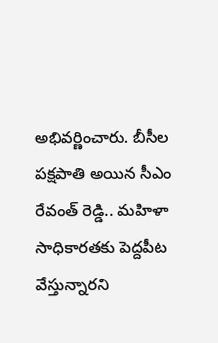అభివర్ణించారు. బీసీల పక్షపాతి అయిన సీఎం రేవంత్ రెడ్డి.. మహిళా సాధికారతకు పెద్దపీట వేస్తున్నారని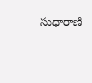సుధారాణి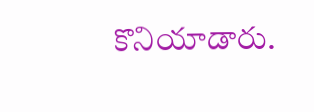కొనియాడారు.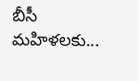బీసీ మహిళలకు...